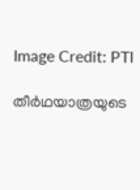Image Credit: PTI

തീര്‍ഥയാത്രയുടെ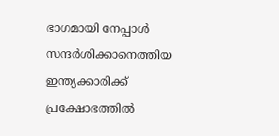ഭാഗമായി നേപ്പാള്‍ സന്ദര്‍ശിക്കാനെത്തിയ ഇന്ത്യക്കാരിക്ക് പ്രക്ഷോഭത്തില്‍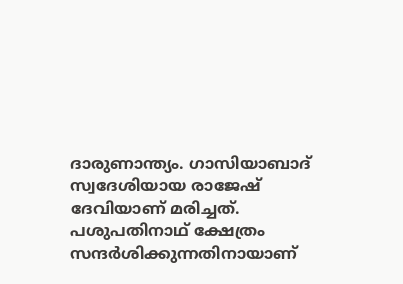ദാരുണാന്ത്യം. ഗാസിയാബാദ് സ്വദേശിയായ രാജേഷ് ദേവിയാണ് മരിച്ചത്. പശുപതിനാഥ് ക്ഷേത്രം സന്ദര്‍ശിക്കുന്നതിനായാണ്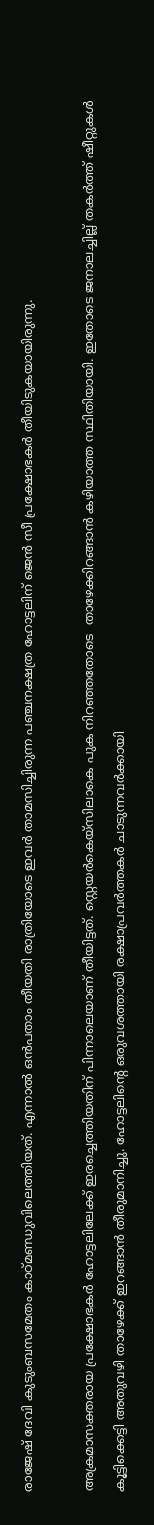രാജേഷ് ദേവി കുടുംബസമേതം കാഠ്മണ്ഡുവിലെത്തിയത്. എന്നാല്‍ ഒന്‍പതാം തീയതി രാത്രിയോടെ ഇവര്‍ താമസിച്ചിരുന്ന പഞ്ചനക്ഷത്ര ഹോട്ടലിന് ജെന്‍ സീ പ്രക്ഷോഭകര്‍ തീയിടുകയായിരുന്നു.

അക്രമാസക്തരായ പ്രക്ഷോഭകര്‍ ഹോട്ടലിലേക്ക് ഇരച്ചെത്തിയതിന് പിന്നാലെയാണ് തീയിട്ടത്. സ്റ്റെയര്‍കെയ്സിലാകെ പുക നിറഞ്ഞതോടെ  താഴേക്കിറങ്ങാന്‍ കഴിയാത്ത സ്ഥിതിയായി. ഇതോടെ ജനാലച്ചില്ല് തകര്‍ത്ത് ഷീറ്റുകള്‍ കൂട്ടിക്കെട്ടി അതുവഴി താഴേക്ക് ഇറങ്ങാന്‍ തീരുമാനിച്ചു. ഹോട്ടലിന്‍റെ ഒരുവശത്തായി രക്ഷാപ്രവര്‍ത്തകര്‍ ചാടുന്നവര്‍ക്കായി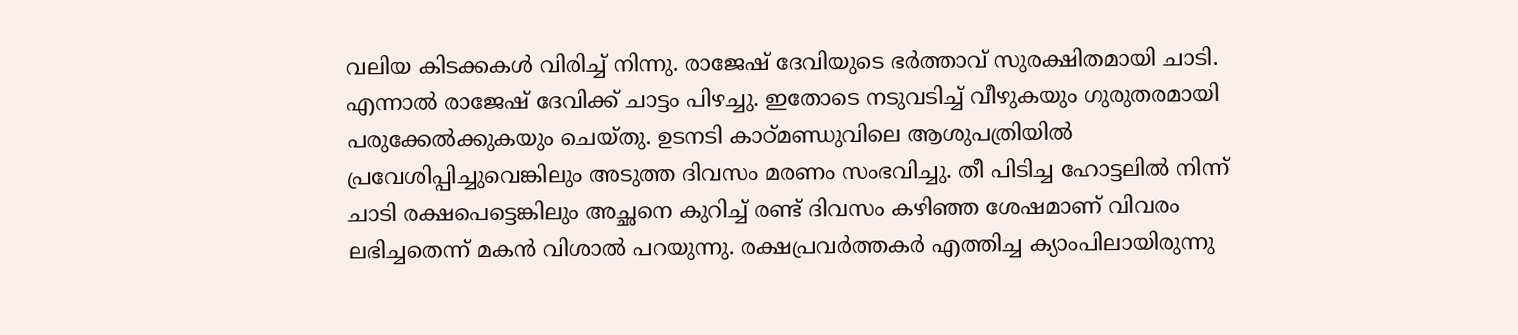വലിയ കിടക്കകള്‍ വിരിച്ച് നിന്നു. രാജേഷ് ദേവിയുടെ ഭര്‍ത്താവ് സുരക്ഷിതമായി ചാടി. എന്നാല്‍ രാജേഷ് ദേവിക്ക് ചാട്ടം പിഴച്ചു. ഇതോടെ നടുവടിച്ച് വീഴുകയും ഗുരുതരമായി പരുക്കേല്‍ക്കുകയും ചെയ്തു. ഉടനടി കാഠ്മണ്ഡുവിലെ ആശുപത്രിയില്‍ പ്രവേശിപ്പിച്ചുവെങ്കിലും അടുത്ത ദിവസം മരണം സംഭവിച്ചു. തീ പിടിച്ച ഹോട്ടലില്‍ നിന്ന് ചാടി രക്ഷപെട്ടെങ്കിലും അച്ഛനെ കുറിച്ച് രണ്ട് ദിവസം കഴിഞ്ഞ ശേഷമാണ് വിവരം ലഭിച്ചതെന്ന് മകന്‍ വിശാല്‍ പറയുന്നു. രക്ഷപ്രവര്‍ത്തകര്‍ എത്തിച്ച ക്യാംപിലായിരുന്നു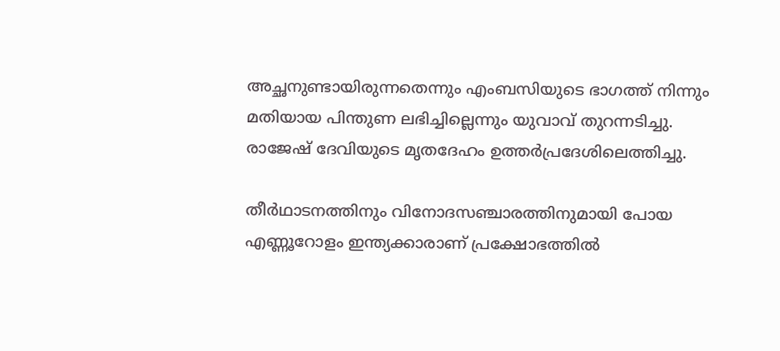അച്ഛനുണ്ടായിരുന്നതെന്നും എംബസിയുടെ ഭാഗത്ത് നിന്നും മതിയായ പിന്തുണ ലഭിച്ചില്ലെന്നും യുവാവ് തുറന്നടിച്ചു. രാജേഷ് ദേവിയുടെ മൃതദേഹം ഉത്തര്‍പ്രദേശിലെത്തിച്ചു.

തീര്‍ഥാടനത്തിനും വിനോദസഞ്ചാരത്തിനുമായി പോയ എണ്ണൂറോളം ഇന്ത്യക്കാരാണ് പ്രക്ഷോഭത്തില്‍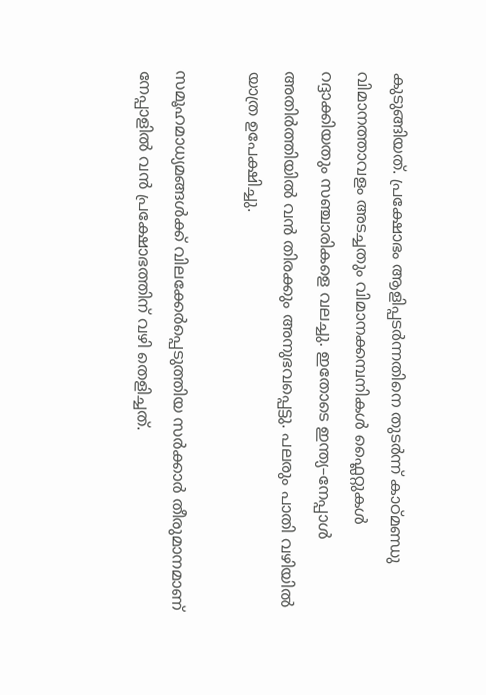കുടുങ്ങിയത്. പ്രക്ഷോഭം ആളിപ്പടര്‍ന്നതിനെ തുടര്‍ന്ന് കാഠ്മണ്ഡു വിമാനത്താവളം അടച്ചതും വിമാനക്കമ്പനികള്‍ ഫ്ലൈറ്റുകള്‍ റദ്ദാക്കിയതും സഞ്ചാരികളെ വലച്ചു. ഇതോടെ ഇന്ത്യ–നേപ്പാള്‍ അതിര്‍ത്തിയില്‍ വന്‍ തിരക്കും അനുഭവപ്പെട്ടു. പലരും പാതി വഴിയില്‍ യാത്ര ഉപേക്ഷിച്ചു.

സമൂഹമാധ്യമങ്ങള്‍ക്ക് വിലക്കേര്‍പ്പെടുത്തിയ സര്‍ക്കാര്‍ തീരുമാനമാണ് നേപ്പാളില്‍ വന്‍ പ്രക്ഷോഭത്തിന് വഴി തെളിച്ചത്.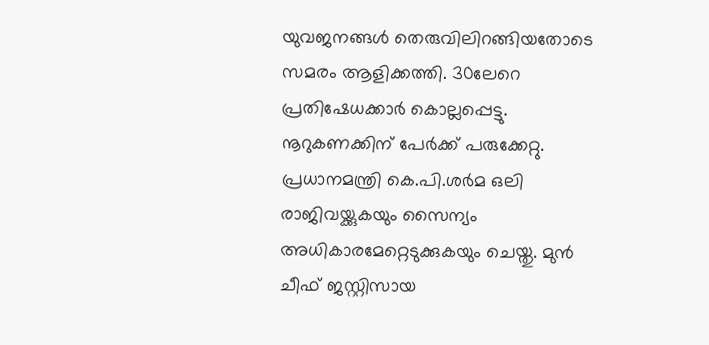യുവജനങ്ങള്‍ തെരുവിലിറങ്ങിയതോടെ സമരം ആളിക്കത്തി. 30ലേറെ പ്രതിഷേധക്കാര്‍ കൊല്ലപ്പെട്ടു. നൂറുകണക്കിന് പേര്‍ക്ക് പരുക്കേറ്റു. പ്രധാനമന്ത്രി കെ.പി.ശര്‍മ ഒലി രാജിവയ്ക്കുകയും സൈന്യം അധികാരമേറ്റെടുക്കുകയും ചെയ്തു. മുന്‍ ചീഫ് ജസ്റ്റിസായ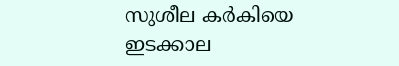സുശീല കര്‍കിയെ ഇടക്കാല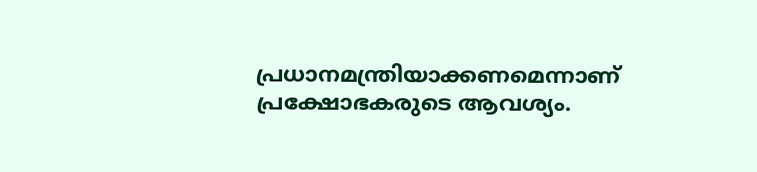പ്രധാനമന്ത്രിയാക്കണമെന്നാണ് പ്രക്ഷോഭകരുടെ ആവശ്യം.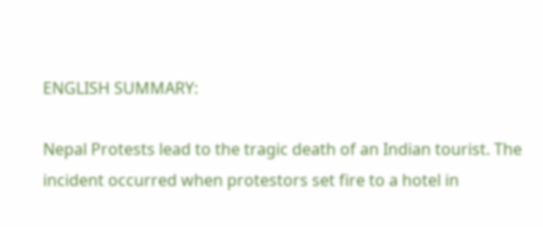ENGLISH SUMMARY:

Nepal Protests lead to the tragic death of an Indian tourist. The incident occurred when protestors set fire to a hotel in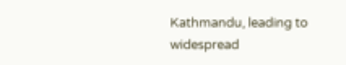Kathmandu, leading to widespread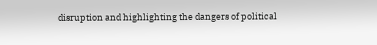disruption and highlighting the dangers of political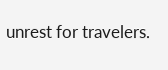unrest for travelers.